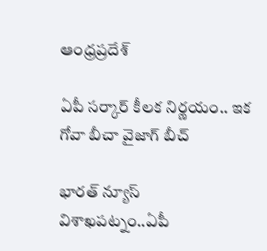ఆంధ్రప్రదేశ్

ఏపీ సర్కార్ కీలక నిర్ణయం.. ఇక గోవా బీచా వైజాగ్ బీచ్

భారత్ న్యూస్ విశాఖపట్నం..ఏపీ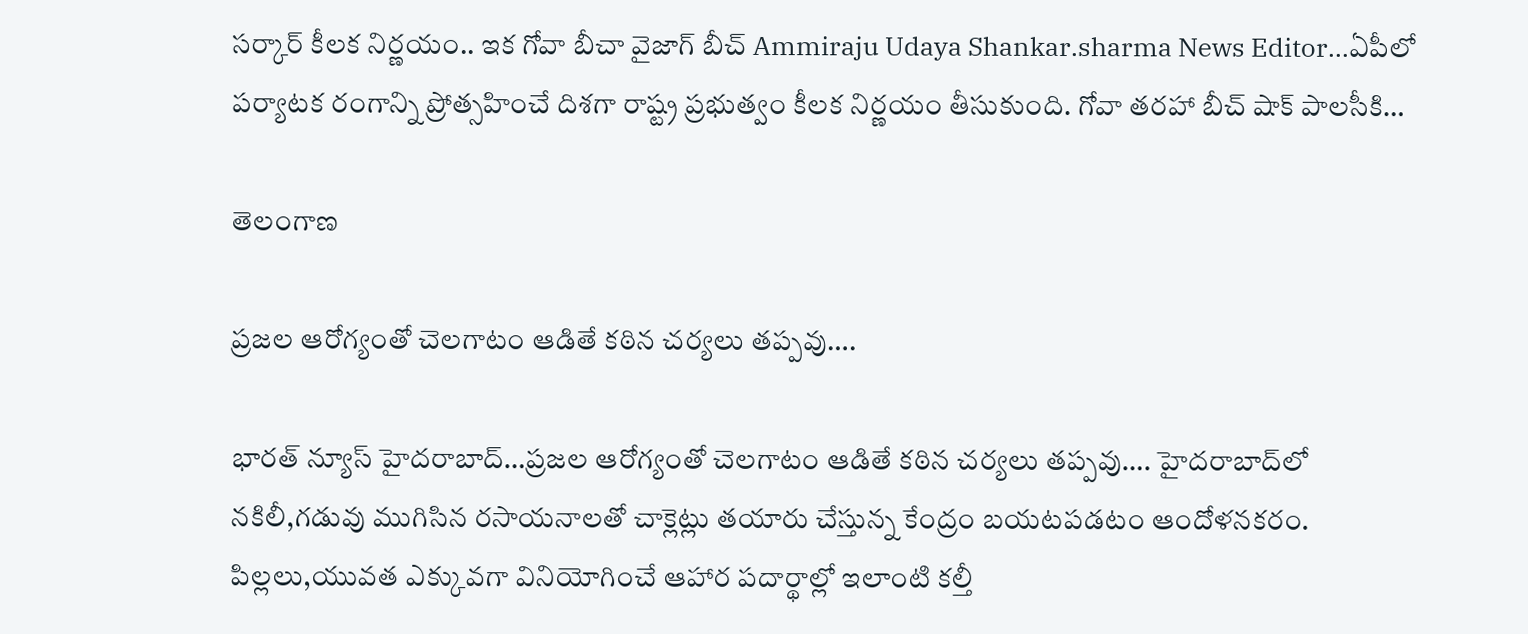సర్కార్ కీలక నిర్ణయం.. ఇక గోవా బీచా వైజాగ్ బీచ్ Ammiraju Udaya Shankar.sharma News Editor…ఏపీలో పర్యాటక రంగాన్ని ప్రోత్సహించే దిశగా రాష్ట్ర ప్రభుత్వం కీలక నిర్ణయం తీసుకుంది. గోవా తరహా బీచ్ షాక్ పాలసీకి…

తెలంగాణ

ప్రజల ఆరోగ్యంతో చెలగాటం ఆడితే కఠిన చర్యలు తప్పవు….

భారత్ న్యూస్ హైదరాబాద్…ప్రజల ఆరోగ్యంతో చెలగాటం ఆడితే కఠిన చర్యలు తప్పవు…. హైదరాబాద్‌లో నకిలీ,గడువు ముగిసిన రసాయనాలతో చాక్లెట్లు తయారు చేస్తున్న కేంద్రం బయటపడటం ఆందోళనకరం. పిల్లలు,యువత ఎక్కువగా వినియోగించే ఆహార పదార్థాల్లో ఇలాంటి కల్తీ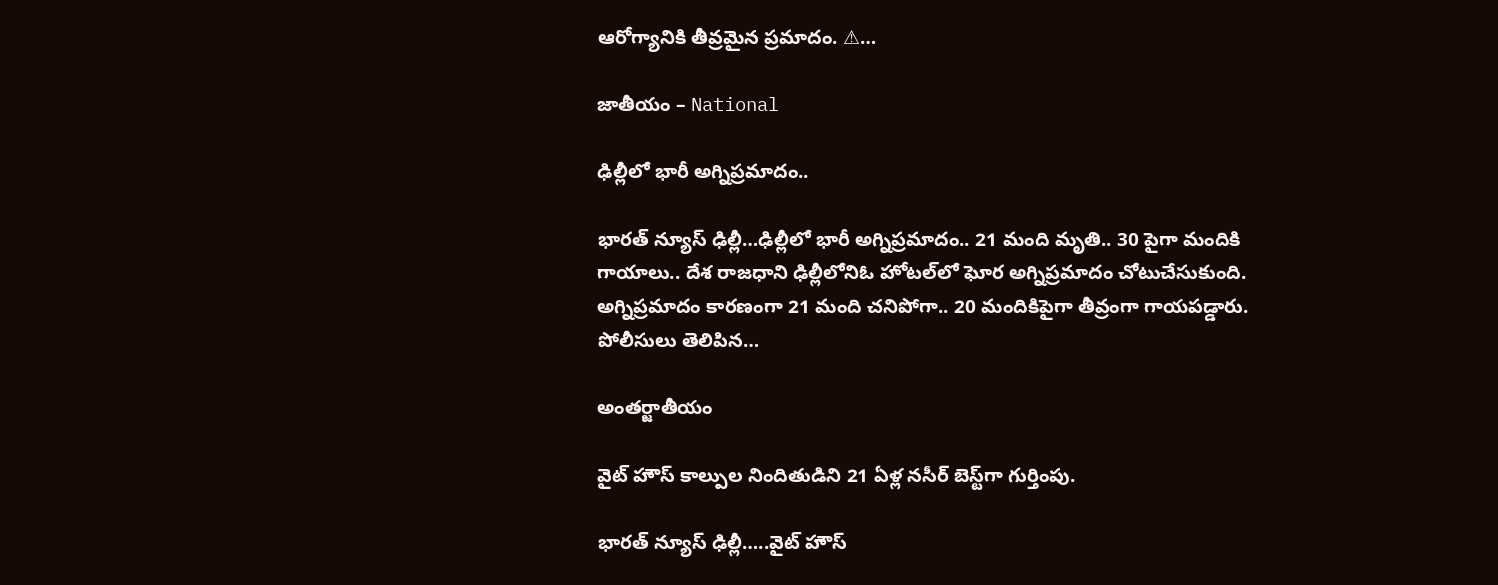ఆరోగ్యానికి తీవ్రమైన ప్రమాదం. ⚠…

జాతీయం – National

ఢిల్లీలో భారీ అగ్నిప్రమాదం..

భారత్ న్యూస్ ఢిల్లీ…ఢిల్లీలో భారీ అగ్నిప్రమాదం.. 21 మంది మృతి.. 30 పైగా మందికి గాయాలు.. దేశ రాజధాని ఢిల్లీలోనిఓ హోటల్‌లో ఘోర అగ్నిప్రమాదం చోటుచేసుకుంది. అగ్నిప్రమాదం కారణంగా 21 మంది చనిపోగా.. 20 మందికిపైగా తీవ్రంగా గాయపడ్డారు. పోలీసులు తెలిపిన…

అంతర్జాతీయం

వైట్ హౌస్ కాల్పుల నిందితుడిని 21 ఏళ్ల నసీర్ బెస్ట్‌గా గుర్తింపు.

భారత్ న్యూస్ ఢిల్లీ…..వైట్ హౌస్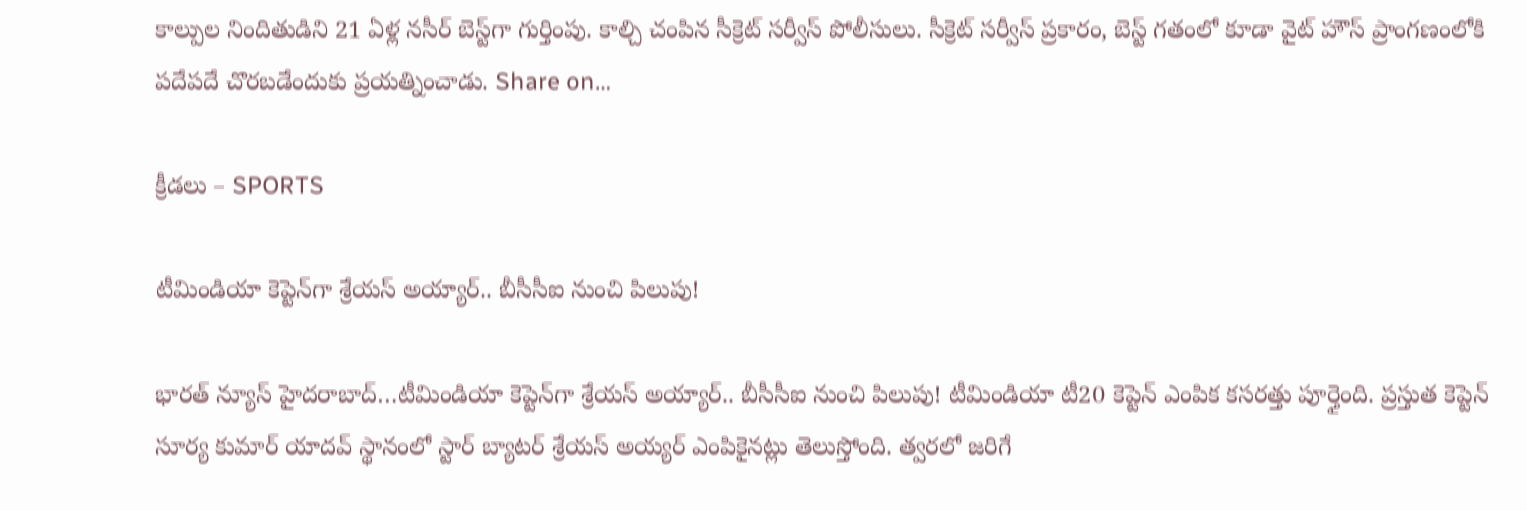కాల్పుల నిందితుడిని 21 ఏళ్ల నసీర్ బెస్ట్‌గా గుర్తింపు. కాల్చి చంపిన సీక్రెట్ సర్వీస్ పోలీసులు. సీక్రెట్ సర్వీస్ ప్రకారం, బెస్ట్ గతంలో కూడా వైట్ హౌస్ ప్రాంగణంలోకి పదేపదే చొరబడేందుకు ప్రయత్నించాడు. Share on…

క్రీడలు – SPORTS

టీమిండియా కెప్టెన్‌గా శ్రేయస్ అయ్యార్.. బీసీసీఐ నుంచి పిలుపు!

భారత్ న్యూస్ హైదరాబాద్…టీమిండియా కెప్టెన్‌గా శ్రేయస్ అయ్యార్.. బీసీసీఐ నుంచి పిలుపు! టీమిండియా టీ20 కెప్టెన్ ఎంపిక కసరత్తు పూర్తైంది. ప్రస్తుత కెప్టెన్ సూర్య కుమార్ యాదవ్ స్థానంలో స్టార్ బ్యాటర్ శ్రేయస్ అయ్యర్ ఎంపికైనట్లు తెలుస్తోంది. త్వరలో జరిగే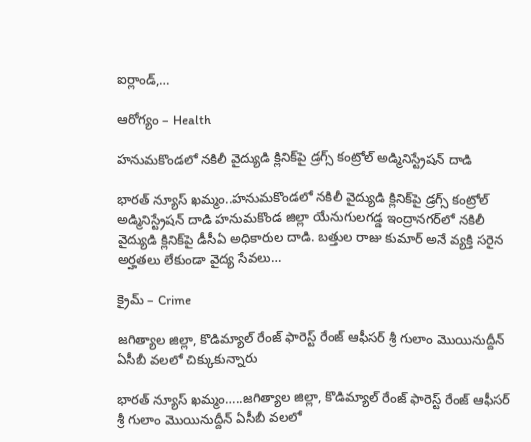ఐర్లాండ్,…

ఆరోగ్యం – Health

హనుమకొండలో నకిలీ వైద్యుడి క్లినిక్‌పై డ్రగ్స్ కంట్రోల్ అడ్మినిస్ట్రేషన్ దాడి

భారత్ న్యూస్ ఖమ్మం..హనుమకొండలో నకిలీ వైద్యుడి క్లినిక్‌పై డ్రగ్స్ కంట్రోల్ అడ్మినిస్ట్రేషన్ దాడి హనుమకొండ జిల్లా యేనుగులగడ్డ ఇంద్రానగర్‌లో నకిలీ వైద్యుడి క్లినిక్‌పై డీసీఏ అధికారుల దాడి. బత్తుల రాజు కుమార్ అనే వ్యక్తి సరైన అర్హతలు లేకుండా వైద్య సేవలు…

క్రైమ్ – Crime

జగిత్యాల జిల్లా, కొడిమ్యాల్ రేంజ్ ఫారెస్ట్ రేంజ్ ఆఫీసర్ శ్రీ గులాం మొయినుద్దీన్ ఏసీబీ వలలో చిక్కుకున్నారు

భారత్ న్యూస్ ఖమ్మం…..జగిత్యాల జిల్లా, కొడిమ్యాల్ రేంజ్ ఫారెస్ట్ రేంజ్ ఆఫీసర్ శ్రీ గులాం మొయినుద్దీన్ ఏసీబీ వలలో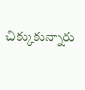చిక్కుకున్నారు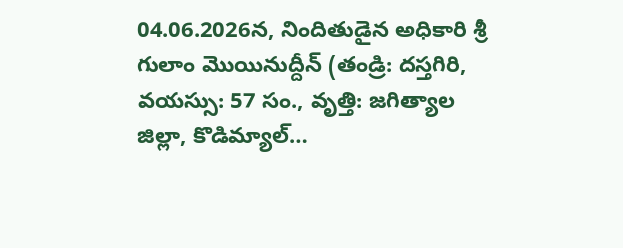04.06.2026న, నిందితుడైన అధికారి శ్రీ గులాం మొయినుద్దీన్ (తండ్రి: దస్తగిరి, వయస్సు: 57 సం., వృత్తి: జగిత్యాల జిల్లా, కొడిమ్యాల్…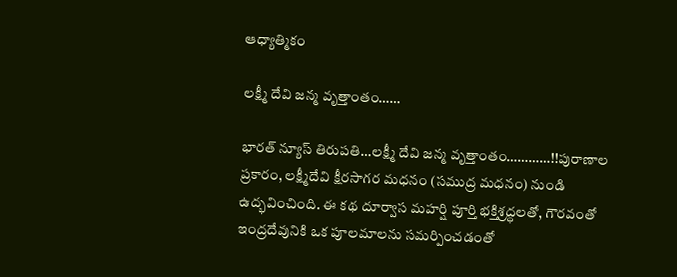ఆధ్యాత్మికం

లక్ష్మీ దేవి జన్మ వృత్తాంతం……

భారత్ న్యూస్ తిరుపతి…లక్ష్మీ దేవి జన్మ వృత్తాంతం…………!!పురాణాల ప్రకారం, లక్ష్మీదేవి క్షీరసాగర మధనం (సముద్ర మధనం) నుండి ఉద్భవించింది. ఈ కథ దూర్వాస మహర్షి పూర్తి భక్తిశ్రద్ధలతో, గౌరవంతో ఇంద్రదేవునికి ఒక పూలమాలను సమర్పించడంతో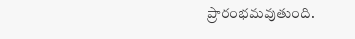ప్రారంభమవుతుంది.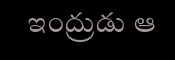ఇంద్రుడు ఆ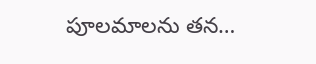పూలమాలను తన…